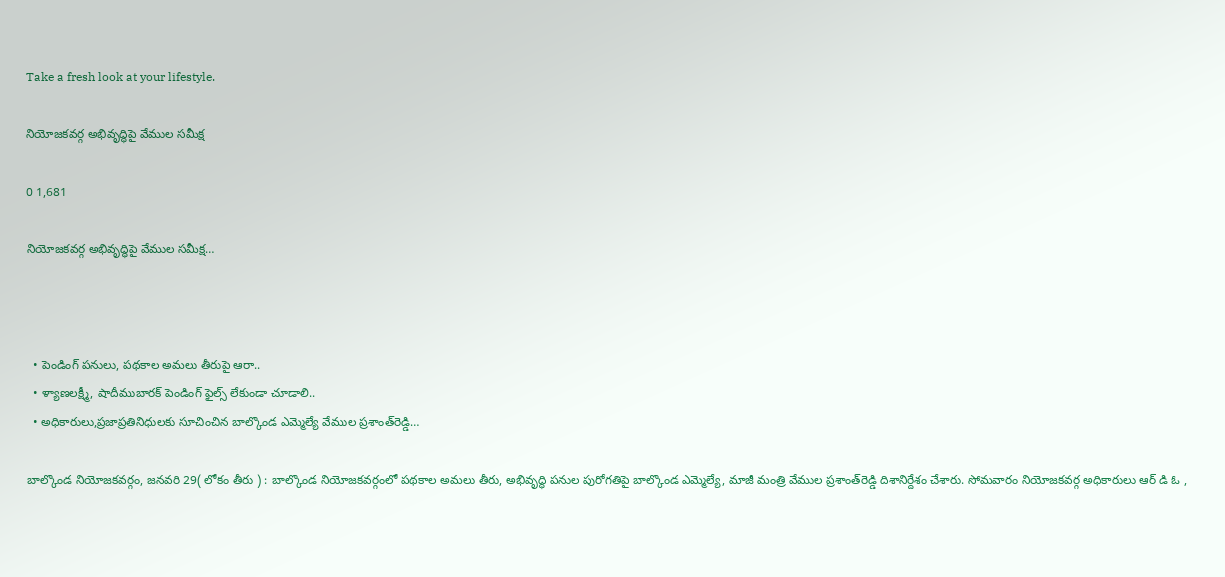Take a fresh look at your lifestyle.

నియోజకవర్గ అభివృద్ధిపై వేముల సమీక్ష

0 1,681

నియోజకవర్గ అభివృద్ధిపై వేముల సమీక్ష…



  • పెండింగ్‌ పనులు, పథకాల అమలు తీరుపై ఆరా..
  • ళ్యాణలక్ష్మీ, షాదీముబారక్‌ పెండింగ్‌ ఫైల్స్‌ లేకుండా చూడాలి..
  • అధికారులు,ప్రజాప్రతినిధులకు సూచించిన బాల్కొండ ఎమ్మెల్యే వేముల ప్రశాంత్‌రెడ్డి…

బాల్కొండ నియోజకవర్గం, జనవరి 29( లోకం తీరు ) : బాల్కొండ నియోజకవర్గంలో పథకాల అమలు తీరు, అభివృద్ధి పనుల పురోగతిపై బాల్కొండ ఎమ్మెల్యే, మాజీ మంత్రి వేముల ప్రశాంత్‌రెడ్డి దిశానిర్దేశం చేశారు. సోమవారం నియోజకవర్గ అధికారులు ఆర్ డి ఓ ,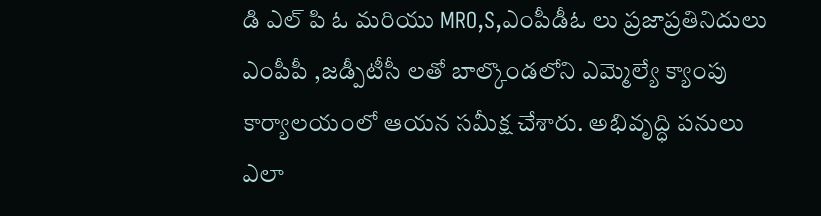డి ఎల్ పి ఓ మరియు MRO,S,ఎంపీడీఓ లు ప్రజాప్రతినిదులు ఎంపీపీ ,జడ్పీటీసీ లతో బాల్కొండలోని ఎమ్మెల్యే క్యాంపు కార్యాలయంలో ఆయన సమీక్ష చేశారు. అభివృద్ధి పనులు ఎలా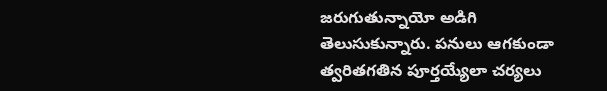జరుగుతున్నాయో అడిగి తెలుసుకున్నారు. పనులు ఆగకుండా త్వరితగతిన పూర్తయ్యేలా చర్యలు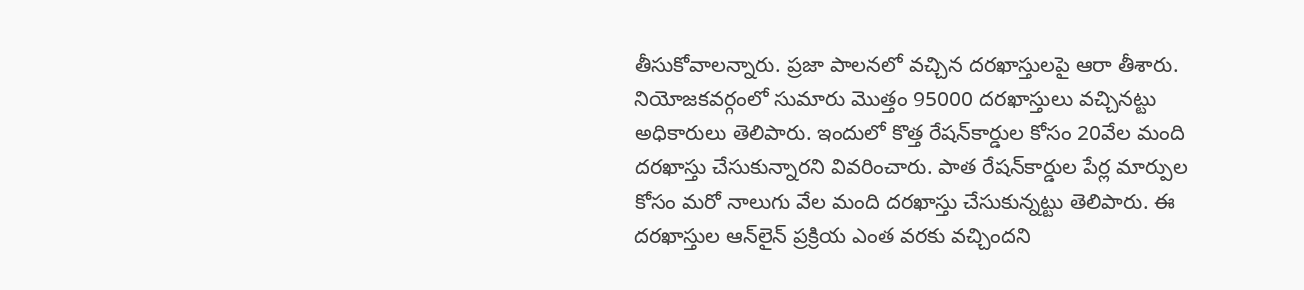తీసుకోవాలన్నారు. ప్రజా పాలనలో వచ్చిన దరఖాస్తులపై ఆరా తీశారు. నియోజకవర్గంలో సుమారు మొత్తం 95000 దరఖాస్తులు వచ్చినట్టు అధికారులు తెలిపారు. ఇందులో కొత్త రేషన్‌కార్డుల కోసం 20వేల మంది దరఖాస్తు చేసుకున్నారని వివరించారు. పాత రేషన్‌కార్డుల పేర్ల మార్పుల కోసం మరో నాలుగు వేల మంది దరఖాస్తు చేసుకున్నట్టు తెలిపారు. ఈ దరఖాస్తుల ఆన్‌లైన్‌ ప్రక్రియ ఎంత వరకు వచ్చిందని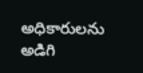అధికారులను అడిగి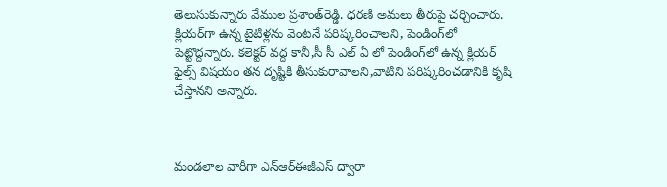తెలుసుకున్నారు వేముల ప్రశాంత్‌రెడ్డి. ధరణి అమలు తీరుపై చర్చించారు. క్లియర్‌గా ఉన్న టైటిళ్లను వెంటనే పరిష్కరించాలని, పెండింగ్‌లో పెట్టొద్దన్నారు. కలెక్టర్ వద్ద కానీ,సీ సీ ఎల్ ఏ లో పెండింగ్‌లో ఉన్న క్లియర్ ఫైల్స్ విషయం తన దృష్టికి తీసుకురావాలని,వాటిని పరిష్కరించడానికి కృషి చేస్తానని అన్నారు.



మండలాల వారీగా ఎన్‌ఆర్‌ఈజీఎస్‌ ద్వారా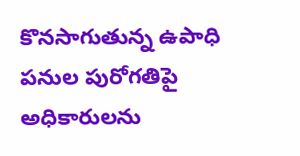కొనసాగుతున్న ఉపాధి పనుల పురోగతిపై అధికారులను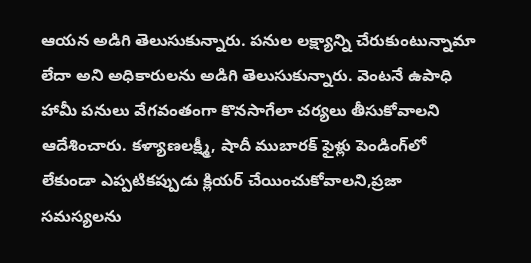ఆయన అడిగి తెలుసుకున్నారు. పనుల లక్ష్యాన్ని చేరుకుంటున్నామా లేదా అని అధికారులను అడిగి తెలుసుకున్నారు. వెంటనే ఉపాధి హామీ పనులు వేగవంతంగా కొనసాగేలా చర్యలు తీసుకోవాలని ఆదేశించారు. కళ్యాణలక్ష్మీ, షాదీ ముబారక్‌ ఫైళ్లు పెండింగ్‌లో లేకుండా ఎప్పటికప్పుడు క్లియర్‌ చేయించుకోవాలని,ప్రజా సమస్యలను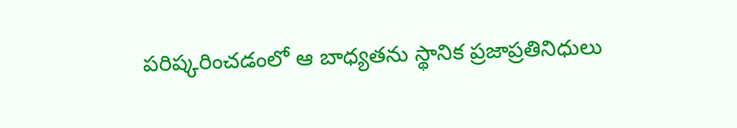పరిష్కరించడంలో ఆ బాధ్యతను స్థానిక ప్రజాప్రతినిధులు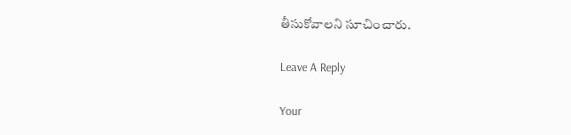తీసుకోవాలని సూచించారు.

Leave A Reply

Your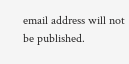email address will not be published.